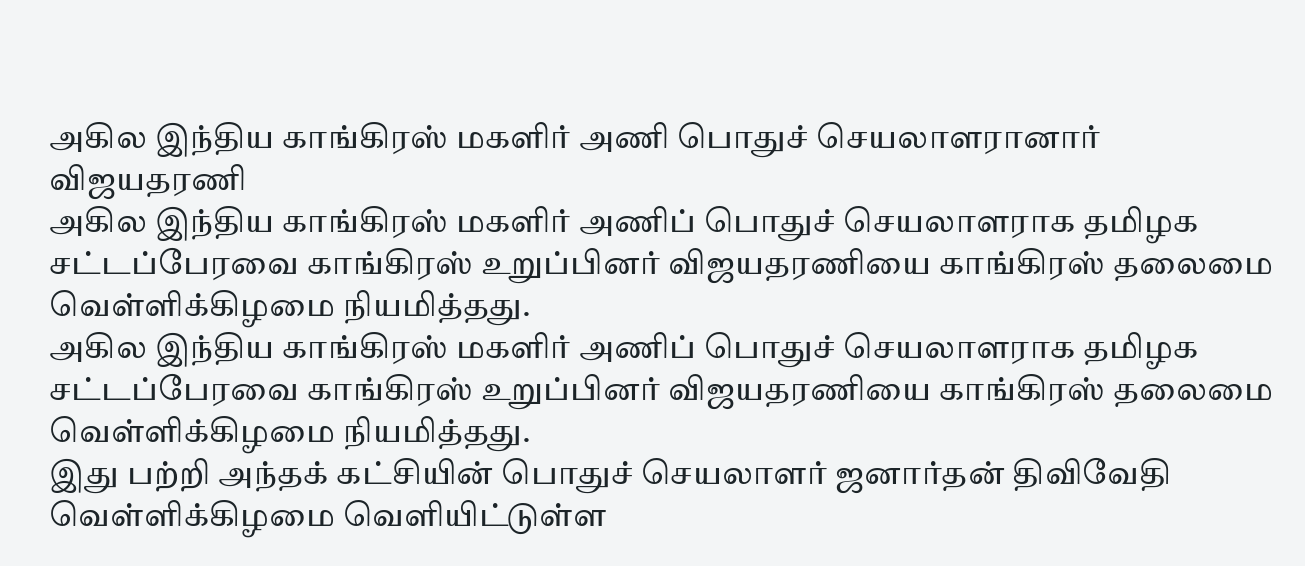அகில இந்திய காங்கிரஸ் மகளிர் அணி பொதுச் செயலாளரானார் விஜயதரணி
அகில இந்திய காங்கிரஸ் மகளிர் அணிப் பொதுச் செயலாளராக தமிழக சட்டப்பேரவை காங்கிரஸ் உறுப்பினர் விஜயதரணியை காங்கிரஸ் தலைமை வெள்ளிக்கிழமை நியமித்தது.
அகில இந்திய காங்கிரஸ் மகளிர் அணிப் பொதுச் செயலாளராக தமிழக சட்டப்பேரவை காங்கிரஸ் உறுப்பினர் விஜயதரணியை காங்கிரஸ் தலைமை வெள்ளிக்கிழமை நியமித்தது.
இது பற்றி அந்தக் கட்சியின் பொதுச் செயலாளர் ஜனார்தன் திவிவேதி வெள்ளிக்கிழமை வெளியிட்டுள்ள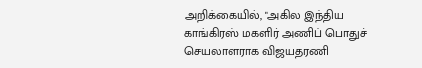அறிக்கையில், "அகில இந்திய காங்கிரஸ் மகளிர் அணிப் பொதுச் செயலாளராக விஜயதரணி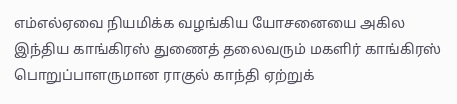எம்எல்ஏவை நியமிக்க வழங்கிய யோசனையை அகில இந்திய காங்கிரஸ் துணைத் தலைவரும் மகளிர் காங்கிரஸ் பொறுப்பாளருமான ராகுல் காந்தி ஏற்றுக்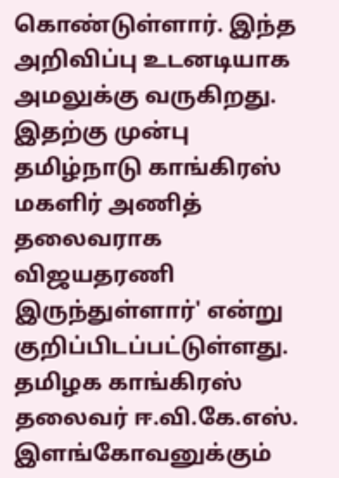கொண்டுள்ளார். இந்த அறிவிப்பு உடனடியாக அமலுக்கு வருகிறது. இதற்கு முன்பு தமிழ்நாடு காங்கிரஸ் மகளிர் அணித் தலைவராக விஜயதரணி இருந்துள்ளார்' என்று குறிப்பிடப்பட்டுள்ளது.
தமிழக காங்கிரஸ் தலைவர் ஈ.வி.கே.எஸ். இளங்கோவனுக்கும்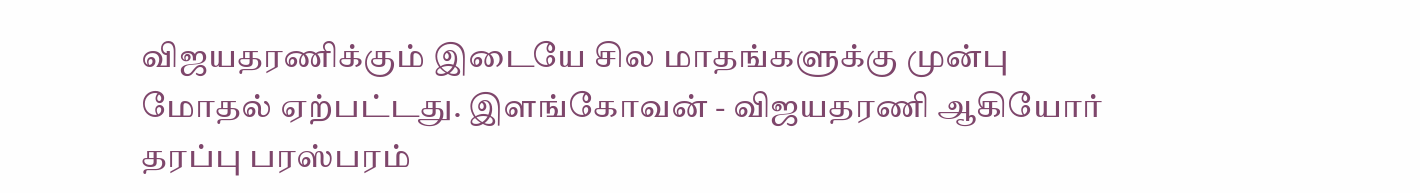விஜயதரணிக்கும் இடையே சில மாதங்களுக்கு முன்பு மோதல் ஏற்பட்டது. இளங்கோவன் - விஜயதரணி ஆகியோர் தரப்பு பரஸ்பரம்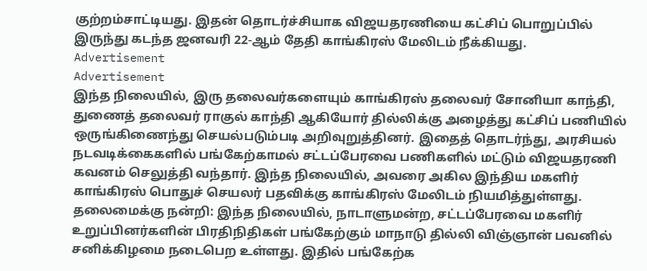குற்றம்சாட்டியது. இதன் தொடர்ச்சியாக விஜயதரணியை கட்சிப் பொறுப்பில் இருந்து கடந்த ஜனவரி 22-ஆம் தேதி காங்கிரஸ் மேலிடம் நீக்கியது.
Advertisement
Advertisement
இந்த நிலையில், இரு தலைவர்களையும் காங்கிரஸ் தலைவர் சோனியா காந்தி, துணைத் தலைவர் ராகுல் காந்தி ஆகியோர் தில்லிக்கு அழைத்து கட்சிப் பணியில் ஒருங்கிணைந்து செயல்படும்படி அறிவுறுத்தினர். இதைத் தொடர்ந்து, அரசியல் நடவடிக்கைகளில் பங்கேற்காமல் சட்டப்பேரவை பணிகளில் மட்டும் விஜயதரணி கவனம் செலுத்தி வந்தார். இந்த நிலையில், அவரை அகில இந்திய மகளிர் காங்கிரஸ் பொதுச் செயலர் பதவிக்கு காங்கிரஸ் மேலிடம் நியமித்துள்ளது.
தலைமைக்கு நன்றி: இந்த நிலையில், நாடாளுமன்ற, சட்டப்பேரவை மகளிர் உறுப்பினர்களின் பிரதிநிதிகள் பங்கேற்கும் மாநாடு தில்லி விஞ்ஞான் பவனில் சனிக்கிழமை நடைபெற உள்ளது. இதில் பங்கேற்க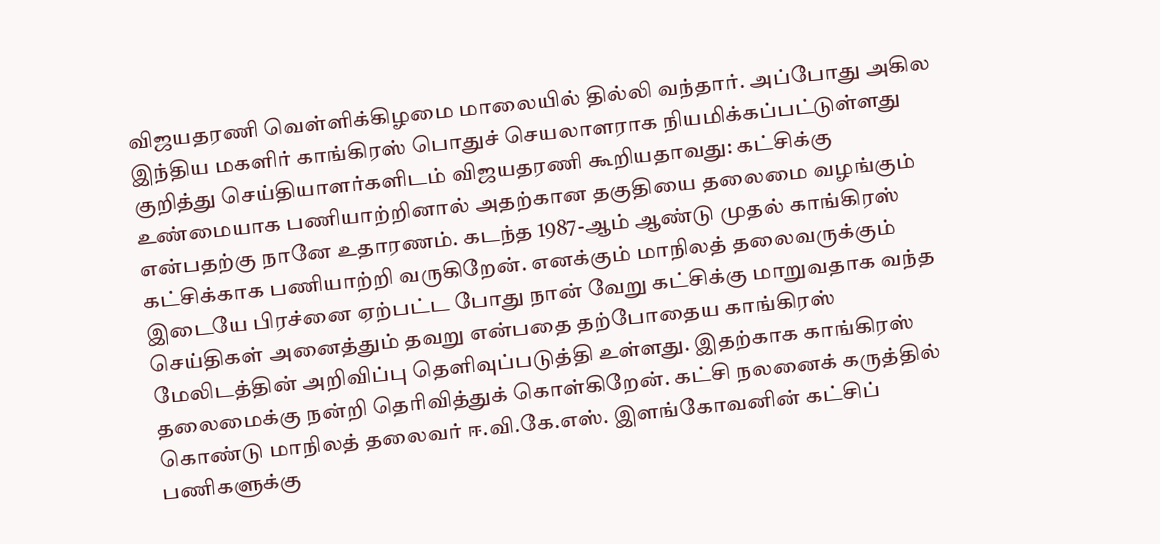விஜயதரணி வெள்ளிக்கிழமை மாலையில் தில்லி வந்தார். அப்போது அகில இந்திய மகளிர் காங்கிரஸ் பொதுச் செயலாளராக நியமிக்கப்பட்டுள்ளது குறித்து செய்தியாளர்களிடம் விஜயதரணி கூறியதாவது: கட்சிக்கு உண்மையாக பணியாற்றினால் அதற்கான தகுதியை தலைமை வழங்கும் என்பதற்கு நானே உதாரணம். கடந்த 1987-ஆம் ஆண்டு முதல் காங்கிரஸ் கட்சிக்காக பணியாற்றி வருகிறேன். எனக்கும் மாநிலத் தலைவருக்கும் இடையே பிரச்னை ஏற்பட்ட போது நான் வேறு கட்சிக்கு மாறுவதாக வந்த செய்திகள் அனைத்தும் தவறு என்பதை தற்போதைய காங்கிரஸ் மேலிடத்தின் அறிவிப்பு தெளிவுப்படுத்தி உள்ளது. இதற்காக காங்கிரஸ் தலைமைக்கு நன்றி தெரிவித்துக் கொள்கிறேன். கட்சி நலனைக் கருத்தில் கொண்டு மாநிலத் தலைவர் ஈ.வி.கே.எஸ். இளங்கோவனின் கட்சிப் பணிகளுக்கு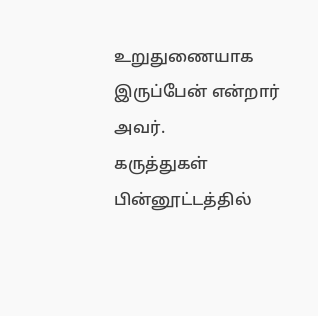உறுதுணையாக இருப்பேன் என்றார் அவர்.
கருத்துகள்
பின்னூட்டத்தில்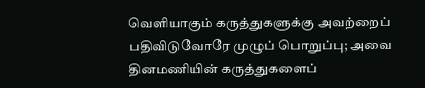வெளியாகும் கருத்துகளுக்கு அவற்றைப் பதிவிடுவோரே முழுப் பொறுப்பு; அவை தினமணியின் கருத்துகளைப்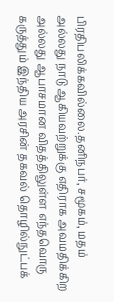பிரதிபலிக்கவில்லை.தனிநபர், சமூகம், மதம் அல்லது நாடு ஆகியவற்றுக்கு எதிராக அவமதிக்கிற அல்லது ஆபாசமான விதத்திலுள்ள எந்தவொரு கருத்தும் இந்திய அரசின் தகவல் தொழில்நுட்பக்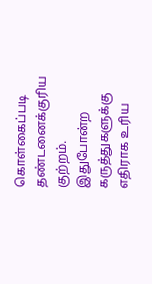கொள்கைப்படி தண்டனைக்குரிய குற்றம். இதுபோன்ற கருத்துகளுக்கு எதிராக உரிய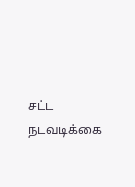சட்ட நடவடிக்கை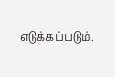எடுக்கப்படும்.